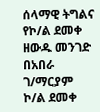ሰላማዊ ትግልና የኮ/ል ደመቀ ዘውዱ መንገድ
በአበራ ገ/ማርያም
ኮ/ል ደመቀ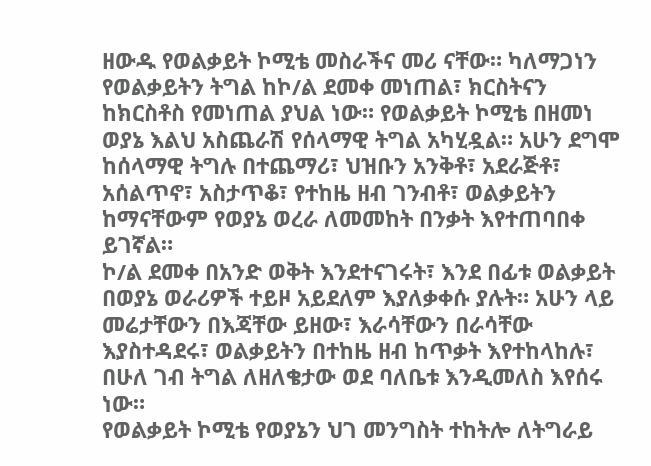ዘውዱ የወልቃይት ኮሚቴ መስራችና መሪ ናቸው። ካለማጋነን የወልቃይትን ትግል ከኮ/ል ደመቀ መነጠል፣ ክርስትናን ከክርስቶስ የመነጠል ያህል ነው። የወልቃይት ኮሚቴ በዘመነ ወያኔ እልህ አስጨራሽ የሰላማዊ ትግል አካሂዷል። አሁን ደግሞ ከሰላማዊ ትግሉ በተጨማሪ፣ ህዝቡን አንቅቶ፣ አደራጅቶ፣ አሰልጥኖ፣ አስታጥቆ፣ የተከዜ ዘብ ገንብቶ፣ ወልቃይትን ከማናቸውም የወያኔ ወረራ ለመመከት በንቃት እየተጠባበቀ ይገኛል።
ኮ/ል ደመቀ በአንድ ወቅት እንደተናገሩት፣ እንደ በፊቱ ወልቃይት በወያኔ ወራሪዎች ተይዞ አይደለም እያለቃቀሱ ያሉት። አሁን ላይ መሬታቸውን በእጃቸው ይዘው፣ እራሳቸውን በራሳቸው እያስተዳደሩ፣ ወልቃይትን በተከዜ ዘብ ከጥቃት እየተከላከሉ፣ በሁለ ገብ ትግል ለዘለቄታው ወደ ባለቤቱ እንዲመለስ እየሰሩ ነው።
የወልቃይት ኮሚቴ የወያኔን ህገ መንግስት ተከትሎ ለትግራይ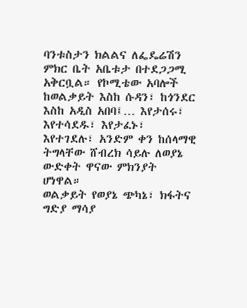ባንቱስታን ክልልና ለፌዴሬሽን ምክር ቤት አቤቱታ በተደጋጋሚ አቅርቧል። የኮሚቴው አባሎች ከወልቃይት እስከ ሱዳን፣ ከጎንደር እስከ አዲስ አበባ፤… እየታሰሩ፣ እየተሳደዱ፣ እየታፈኑ፣ እየተገደሉ፣ አንድም ቀን ከሰላማዊ ትግላቸው ሸብረክ ሳይሉ ለወያኔ ውድቀት ዋናው ምክንያት ሆነዋል።
ወልቃይት የወያኔ ጭካኔ፣ ክፋትና ግድያ ማሳያ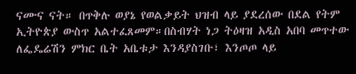ናሙና ናት። በጥቅሉ ወያኔ የወልቃይት ህዝብ ላይ ያደረሰው በደል የትም ኢትዮጵያ ውስጥ አልተፈጸመም።በስብሃት ነጋ ትዕዛዝ አዲስ አበባ መጥተው ለፌዴሬሽን ምክር ቤት አቤቱታ እንዳያስገቡ፣ እንጦጦ ላይ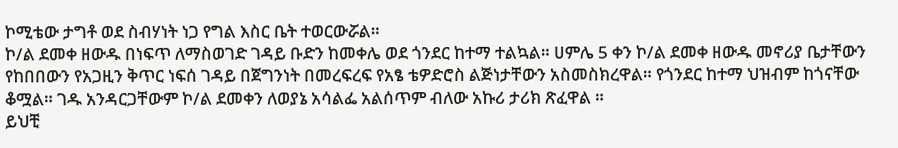ኮሚቴው ታግቶ ወደ ስብሃነት ነጋ የግል እስር ቤት ተወርውሯል።
ኮ/ል ደመቀ ዘውዱ በነፍጥ ለማስወገድ ገዳይ ቡድን ከመቀሌ ወደ ጎንደር ከተማ ተልኳል። ሀምሌ 5 ቀን ኮ/ል ደመቀ ዘውዱ መኖሪያ ቤታቸውን የከበበውን የአጋዚን ቅጥር ነፍሰ ገዳይ በጀግንነት በመረፍረፍ የአፄ ቴዎድሮስ ልጅነታቸውን አስመስክረዋል። የጎንደር ከተማ ህዝብም ከጎናቸው ቆሟል። ገዱ አንዳርጋቸውም ኮ/ል ደመቀን ለወያኔ አሳልፌ አልሰጥም ብለው አኩሪ ታሪክ ጽፈዋል ።
ይህቺ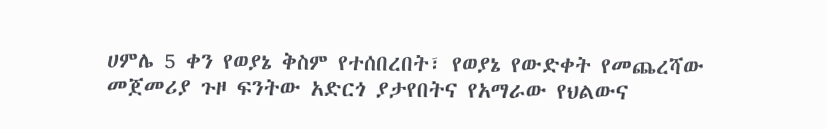ሀምሌ 5 ቀን የወያኔ ቅስም የተሰበረበት፣ የወያኔ የውድቀት የመጨረሻው መጀመሪያ ጉዞ ፍንትው አድርጎ ያታየበትና የአማራው የህልውና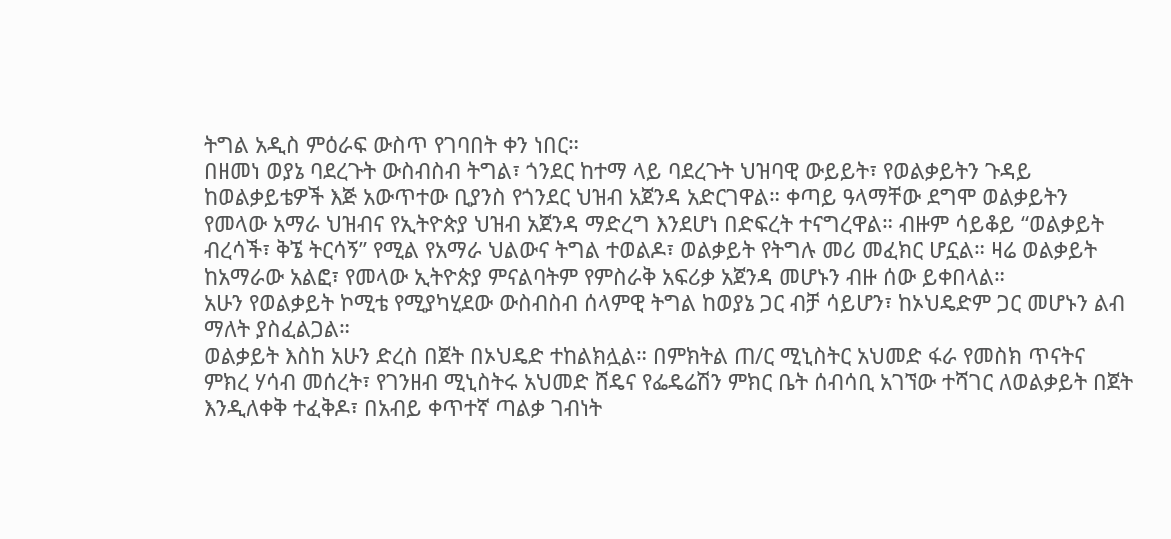ትግል አዲስ ምዕራፍ ውስጥ የገባበት ቀን ነበር።
በዘመነ ወያኔ ባደረጉት ውስብስብ ትግል፣ ጎንደር ከተማ ላይ ባደረጉት ህዝባዊ ውይይት፣ የወልቃይትን ጉዳይ ከወልቃይቴዎች እጅ አውጥተው ቢያንስ የጎንደር ህዝብ አጀንዳ አድርገዋል። ቀጣይ ዓላማቸው ደግሞ ወልቃይትን የመላው አማራ ህዝብና የኢትዮጵያ ህዝብ አጀንዳ ማድረግ እንደሆነ በድፍረት ተናግረዋል። ብዙም ሳይቆይ “ወልቃይት ብረሳች፣ ቅኜ ትርሳኝ” የሚል የአማራ ህልውና ትግል ተወልዶ፣ ወልቃይት የትግሉ መሪ መፈክር ሆኗል። ዛሬ ወልቃይት ከአማራው አልፎ፣ የመላው ኢትዮጵያ ምናልባትም የምስራቅ አፍሪቃ አጀንዳ መሆኑን ብዙ ሰው ይቀበላል።
አሁን የወልቃይት ኮሚቴ የሚያካሂደው ውስብስብ ሰላምዊ ትግል ከወያኔ ጋር ብቻ ሳይሆን፣ ከኦህዴድም ጋር መሆኑን ልብ ማለት ያስፈልጋል።
ወልቃይት እስከ አሁን ድረስ በጀት በኦህዴድ ተከልክሏል። በምክትል ጠ/ር ሚኒስትር አህመድ ፋራ የመስክ ጥናትና ምክረ ሃሳብ መሰረት፣ የገንዘብ ሚኒስትሩ አህመድ ሸዴና የፌዴሬሽን ምክር ቤት ሰብሳቢ አገኘው ተሻገር ለወልቃይት በጀት እንዲለቀቅ ተፈቅዶ፣ በአብይ ቀጥተኛ ጣልቃ ገብነት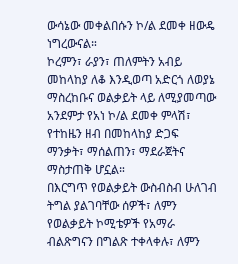ውሳኔው መቀልበሱን ኮ/ል ደመቀ ዘውዴ ነግረውናል።
ኮረምን፣ ራያን፣ ጠለምትን አብይ መከላከያ ለቆ እንዲወጣ አድርጎ ለወያኔ ማስረከቡና ወልቃይት ላይ ለሚያመጣው አንደምታ የአነ ኮ/ል ደመቀ ምላሽ፣ የተከዜን ዘብ በመከላከያ ድጋፍ ማንቃት፣ ማሰልጠን፣ ማደራጀትና ማስታጠቅ ሆኗል።
በእርግጥ የወልቃይት ውስብስብ ሁለገብ ትግል ያልገባቸው ሰዎች፣ ለምን የወልቃይት ኮሚቴዎች የአማራ ብልጽግናን በግልጽ ተቀላቀሉ፣ ለምን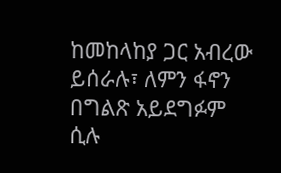ከመከላከያ ጋር አብረው ይሰራሉ፣ ለምን ፋኖን በግልጽ አይደግፉም ሲሉ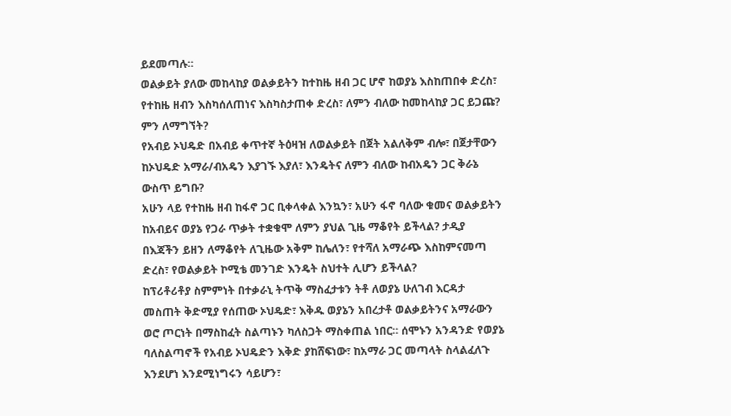ይደመጣሉ።
ወልቃይት ያለው መከላከያ ወልቃይትን ከተከዜ ዘብ ጋር ሆኖ ከወያኔ እስከጠበቀ ድረስ፣ የተከዜ ዘብን እስካሰለጠነና እስካስታጠቀ ድረስ፣ ለምን ብለው ከመከላከያ ጋር ይጋጩ? ምን ለማግኘት?
የአብይ ኦህዴድ በአብይ ቀጥተኛ ትዕዛዝ ለወልቃይት በጀት አልለቅም ብሎ፣ በጀታቸውን ከኦህዴድ አማራ/ብአዴን እያገኙ እያለ፣ እንዴትና ለምን ብለው ከብአዴን ጋር ቅራኔ ውስጥ ይግቡ?
አሁን ላይ የተከዜ ዘብ ከፋኖ ጋር ቢቀላቀል እንኳን፣ አሁን ፋኖ ባለው ቁመና ወልቃይትን ከአብይና ወያኔ የጋራ ጥቃት ተቋቁሞ ለምን ያህል ጊዜ ማቆየት ይችላል? ታዲያ በእጃችን ይዘን ለማቆየት ለጊዜው አቅም ከሌለን፣ የተሻለ አማራጭ እስከምናመጣ ድረስ፣ የወልቃይት ኮሚቴ መንገድ እንዴት ስህተት ሊሆን ይችላል?
ከፕሪቶሪቶያ ስምምነት በተቃራኒ ትጥቅ ማስፈታቱን ትቶ ለወያኔ ሁለገብ እርዳታ መስጠት ቅድሚያ የሰጠው ኦህዴድ፣ እቅዱ ወያኔን አበረታቶ ወልቃይትንና አማራውን ወሮ ጦርነት በማስከፈት ስልጣኑን ካለስጋት ማስቀጠል ነበር። ሰሞኑን አንዳንድ የወያኔ ባለስልጣኖች የአብይ ኦህዴድን እቅድ ያከሸፍነው፣ ከአማራ ጋር መጣላት ስላልፈለጉ እንደሆነ እንደሚነግሩን ሳይሆን፣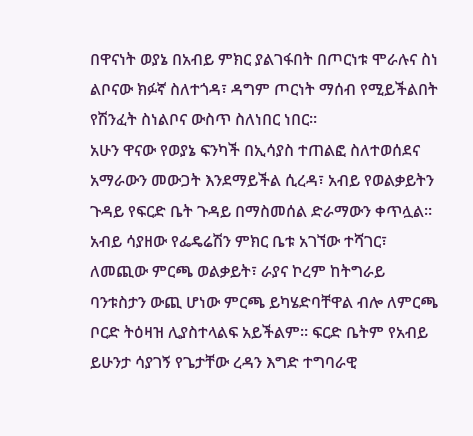በዋናነት ወያኔ በአብይ ምክር ያልገፋበት በጦርነቱ ሞራሉና ስነ ልቦናው ክፉኛ ስለተጎዳ፣ ዳግም ጦርነት ማሰብ የሚይችልበት የሽንፈት ስነልቦና ውስጥ ስለነበር ነበር።
አሁን ዋናው የወያኔ ፍንካች በኢሳያስ ተጠልፎ ስለተወሰደና አማራውን መውጋት እንደማይችል ሲረዳ፣ አብይ የወልቃይትን ጉዳይ የፍርድ ቤት ጉዳይ በማስመሰል ድራማውን ቀጥሏል።
አብይ ሳያዘው የፌዴሬሽን ምክር ቤቱ አገኘው ተሻገር፣ ለመጪው ምርጫ ወልቃይት፣ ራያና ኮረም ከትግራይ ባንቱስታን ውጪ ሆነው ምርጫ ይካሄድባቸዋል ብሎ ለምርጫ ቦርድ ትዕዛዝ ሊያስተላልፍ አይችልም። ፍርድ ቤትም የአብይ ይሁንታ ሳያገኝ የጌታቸው ረዳን እግድ ተግባራዊ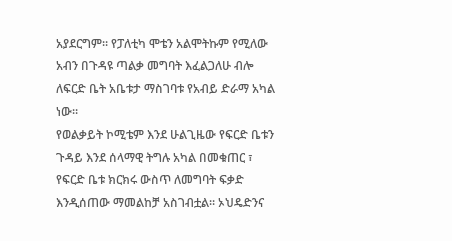አያደርግም። የፓለቲካ ሞቴን አልሞትኩም የሚለው አብን በጉዳዩ ጣልቃ መግባት እፈልጋለሁ ብሎ ለፍርድ ቤት አቤቱታ ማስገባቱ የአብይ ድራማ አካል ነው።
የወልቃይት ኮሚቴም እንደ ሁልጊዜው የፍርድ ቤቱን ጉዳይ እንደ ሰላማዊ ትግሉ አካል በመቁጠር ፣ የፍርድ ቤቱ ክርክሩ ውስጥ ለመግባት ፍቃድ እንዲሰጠው ማመልከቻ አስገብቷል። ኦህዴድንና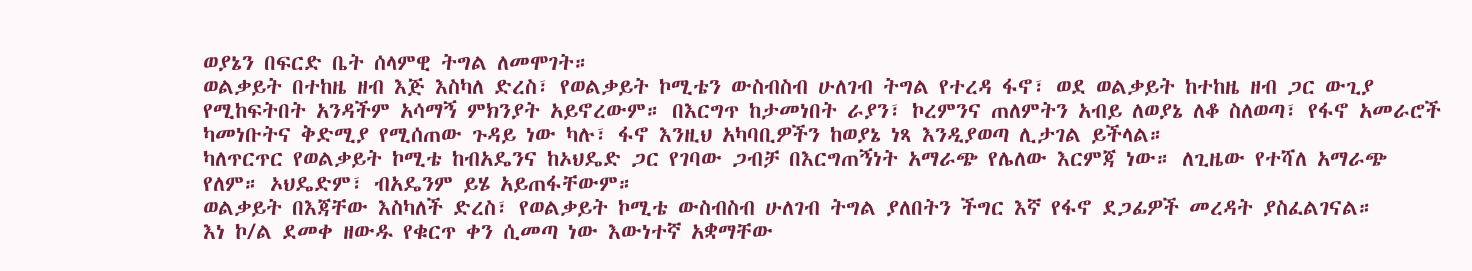ወያኔን በፍርድ ቤት ሰላምዊ ትግል ለመሞገት።
ወልቃይት በተከዜ ዘብ እጅ እስካለ ድረስ፣ የወልቃይት ኮሚቴን ውስብስብ ሁለገብ ትግል የተረዳ ፋኖ፣ ወደ ወልቃይት ከተከዜ ዘብ ጋር ውጊያ የሚከፍትበት አንዳችም አሳማኝ ምክንያት አይኖረውም። በእርግጥ ከታመነበት ራያን፣ ኮረምንና ጠለምትን አብይ ለወያኔ ለቆ ስለወጣ፣ የፋኖ አመራሮች ካመነቡትና ቅድሚያ የሚሰጠው ጉዳይ ነው ካሉ፣ ፋኖ እንዚህ አካባቢዎችን ከወያኔ ነጻ እንዲያወጣ ሊታገል ይችላል።
ካለጥርጥር የወልቃይት ኮሚቴ ከብአዴንና ከኦህዴድ ጋር የገባው ጋብቻ በእርግጠኝነት አማራጭ የሌለው እርምጃ ነው። ለጊዜው የተሻለ አማራጭ የለም። ኦህዴድም፣ ብአዴንም ይሄ አይጠፋቸውም።
ወልቃይት በእጃቸው እስካለች ድረስ፣ የወልቃይት ኮሚቴ ውስብስብ ሁለገብ ትግል ያለበትን ችግር እኛ የፋኖ ደጋፊዎች መረዳት ያስፈልገናል።
እነ ኮ/ል ደመቀ ዘውዱ የቁርጥ ቀን ሲመጣ ነው እውነተኛ አቋማቸው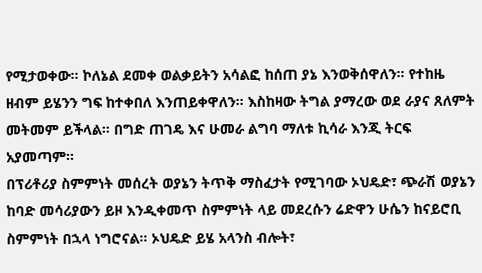የሚታወቀው። ኮለኔል ደመቀ ወልቃይትን አሳልፎ ከሰጠ ያኔ እንወቅሰዋለን። የተከዜ ዘብም ይሄንን ግፍ ከተቀበለ እንጠይቀዋለን። እስከዛው ትግል ያማረው ወደ ራያና ጸለምት መትመም ይችላል። በግድ ጠገዴ እና ሁመራ ልግባ ማለቱ ኪሳራ እንጂ ትርፍ አያመጣም።
በፕሪቶሪያ ስምምነት መሰረት ወያኔን ትጥቅ ማስፈታት የሚገባው ኦህዴድ፣ ጭራሽ ወያኔን ከባድ መሳሪያውን ይዞ እንዲቀመጥ ስምምነት ላይ መደረሱን ሬድዋን ሁሴን ከናይሮቢ ስምምነት በኋላ ነግሮናል። ኦህዴድ ይሄ አላንስ ብሎት፣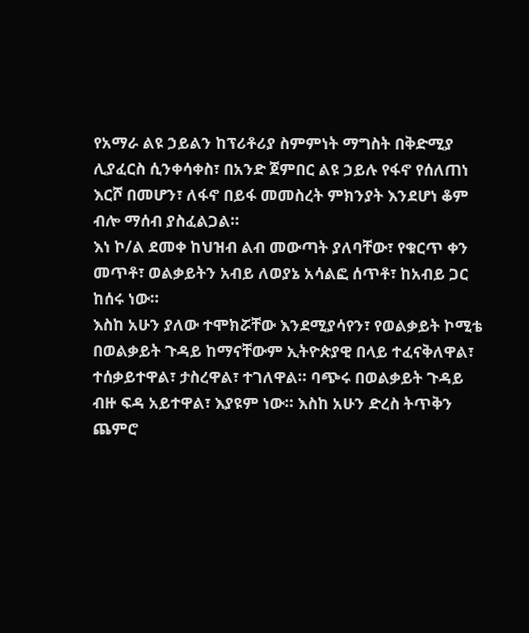የአማራ ልዩ ኃይልን ከፕሪቶሪያ ስምምነት ማግስት በቅድሚያ ሊያፈርስ ሲንቀሳቀስ፣ በአንድ ጀምበር ልዩ ኃይሉ የፋኖ የሰለጠነ እርሾ በመሆን፣ ለፋኖ በይፋ መመስረት ምክንያት እንደሆነ ቆም ብሎ ማሰብ ያስፈልጋል።
እነ ኮ/ል ደመቀ ከህዝብ ልብ መውጣት ያለባቸው፣ የቁርጥ ቀን መጥቶ፣ ወልቃይትን አብይ ለወያኔ አሳልፎ ሰጥቶ፣ ከአብይ ጋር ከሰሩ ነው።
እስከ አሁን ያለው ተሞክሯቸው እንደሚያሳየን፣ የወልቃይት ኮሚቴ በወልቃይት ጉዳይ ከማናቸውም ኢትዮጵያዊ በላይ ተፈናቅለዋል፣ ተሰቃይተዋል፣ ታስረዋል፣ ተገለዋል። ባጭሩ በወልቃይት ጉዳይ ብዙ ፍዳ አይተዋል፣ እያዩም ነው። እስከ አሁን ድረስ ትጥቅን ጨምሮ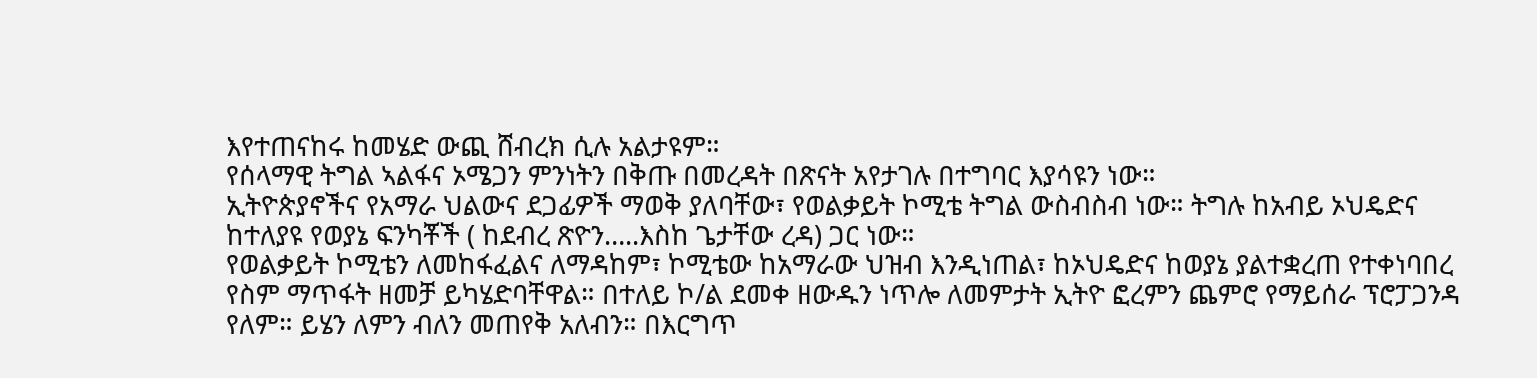እየተጠናከሩ ከመሄድ ውጪ ሸብረክ ሲሉ አልታዩም።
የሰላማዊ ትግል ኣልፋና ኦሜጋን ምንነትን በቅጡ በመረዳት በጽናት አየታገሉ በተግባር እያሳዩን ነው።
ኢትዮጵያኖችና የአማራ ህልውና ደጋፊዎች ማወቅ ያለባቸው፣ የወልቃይት ኮሚቴ ትግል ውስብስብ ነው። ትግሉ ከአብይ ኦህዴድና ከተለያዩ የወያኔ ፍንካቾች ( ከደብረ ጽዮን…..እስከ ጌታቸው ረዳ) ጋር ነው።
የወልቃይት ኮሚቴን ለመከፋፈልና ለማዳከም፣ ኮሚቴው ከአማራው ህዝብ እንዲነጠል፣ ከኦህዴድና ከወያኔ ያልተቋረጠ የተቀነባበረ የስም ማጥፋት ዘመቻ ይካሄድባቸዋል። በተለይ ኮ/ል ደመቀ ዘውዱን ነጥሎ ለመምታት ኢትዮ ፎረምን ጨምሮ የማይሰራ ፕሮፓጋንዳ የለም። ይሄን ለምን ብለን መጠየቅ አለብን። በእርግጥ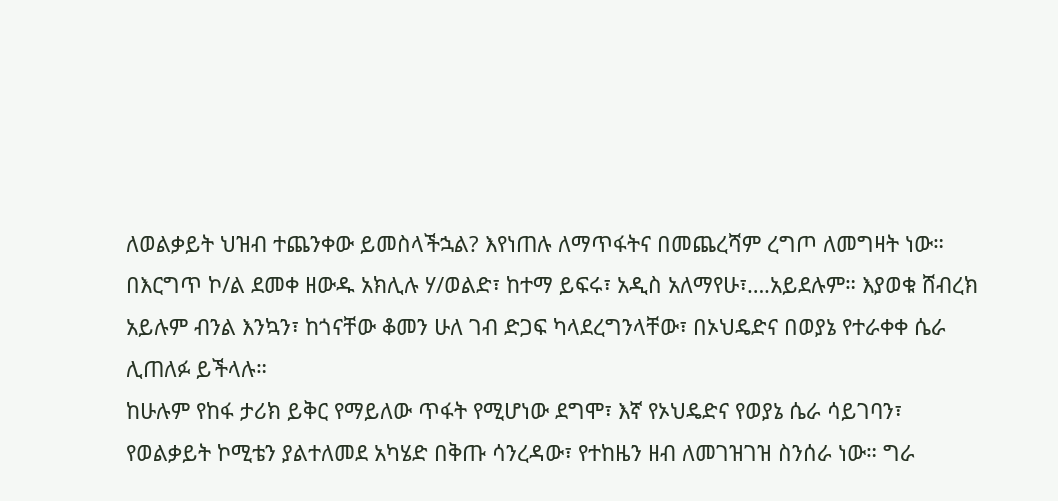ለወልቃይት ህዝብ ተጨንቀው ይመስላችኋል? እየነጠሉ ለማጥፋትና በመጨረሻም ረግጦ ለመግዛት ነው።
በእርግጥ ኮ/ል ደመቀ ዘውዱ አክሊሉ ሃ/ወልድ፣ ከተማ ይፍሩ፣ አዲስ አለማየሁ፣….አይደሉም። እያወቁ ሸብረክ አይሉም ብንል እንኳን፣ ከጎናቸው ቆመን ሁለ ገብ ድጋፍ ካላደረግንላቸው፣ በኦህዴድና በወያኔ የተራቀቀ ሴራ ሊጠለፉ ይችላሉ።
ከሁሉም የከፋ ታሪክ ይቅር የማይለው ጥፋት የሚሆነው ደግሞ፣ እኛ የኦህዴድና የወያኔ ሴራ ሳይገባን፣ የወልቃይት ኮሚቴን ያልተለመደ አካሄድ በቅጡ ሳንረዳው፣ የተከዜን ዘብ ለመገዝገዝ ስንሰራ ነው። ግራ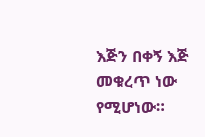እጅን በቀኝ እጅ መቁረጥ ነው የሚሆነው።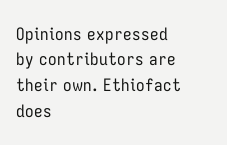Opinions expressed by contributors are their own. Ethiofact does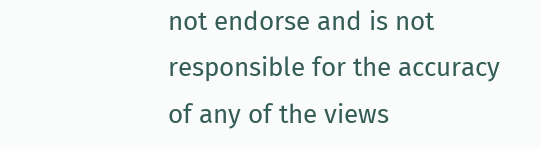not endorse and is not responsible for the accuracy of any of the views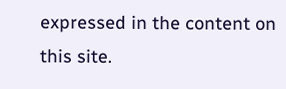expressed in the content on this site.